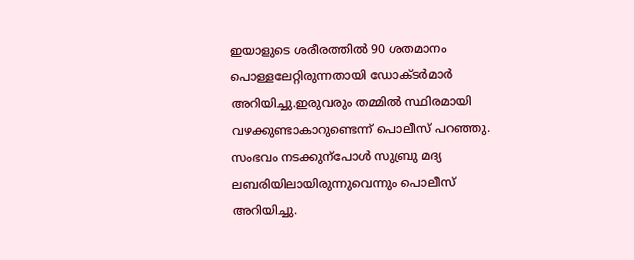ഇയാളുടെ ശരീരത്തിൽ 90 ശതമാനം പൊള്ളലേറ്റിരുന്നതായി ഡോക്ടർമാർ അറിയിച്ചു.ഇരുവരും തമ്മിൽ സ്ഥിരമായി വഴക്കുണ്ടാകാറുണ്ടെന്ന് പൊലീസ് പറ‍ഞ്ഞു. സംഭവം നടക്കുന്പോൾ സുബ്രു മദ്യ ലബരിയിലായിരുന്നുവെന്നും പൊലീസ് അറിയിച്ചു.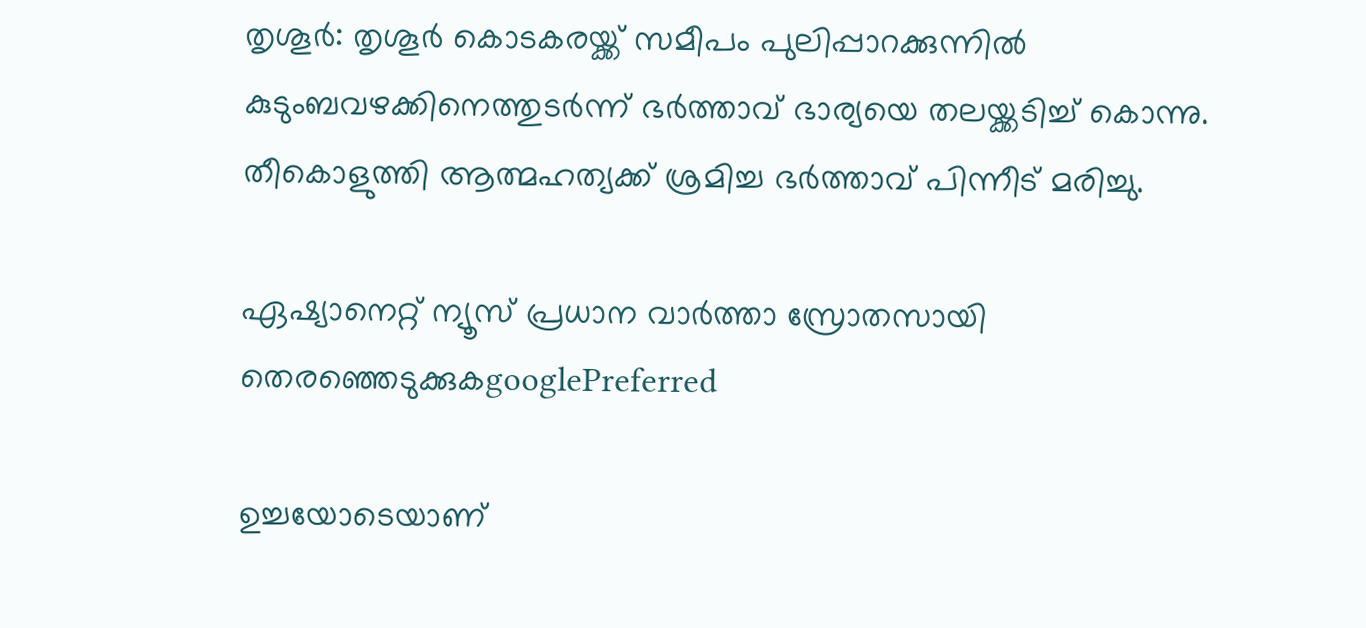തൃശൂർ: തൃശൂർ കൊടകരയ്ക്ക് സമീപം പുലിപ്പാറക്കുന്നിൽ കുടുംബവഴക്കിനെത്തുടർന്ന് ഭർത്താവ് ഭാര്യയെ തലയ്ക്കടിച്ച് കൊന്നു. തീകൊളുത്തി ആത്മഹത്യക്ക് ശ്രമിച്ച ഭർത്താവ് പിന്നീട് മരിച്ചു.

ഏഷ്യാനെറ്റ് ന്യൂസ് പ്രധാന വാർത്താ സ്രോതസായി തെരഞ്ഞെടുക്കുകgooglePreferred

ഉച്ചയോടെയാണ്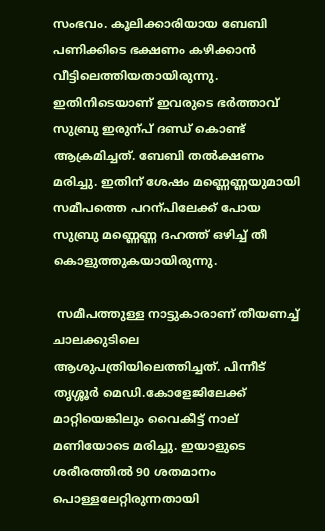സംഭവം. കൂലിക്കാരിയായ ബേബി പണിക്കിടെ ഭക്ഷണം കഴിക്കാൻ വീട്ടിലെത്തിയതായിരുന്നു. ഇതിനിടെയാണ് ഇവരുടെ ഭർത്താവ് സുബ്രു ഇരുന്പ് ദണ്ഡ് കൊണ്ട് ആക്രമിച്ചത്. ബേബി തൽക്ഷണം മരിച്ചു. ഇതിന് ശേഷം മണ്ണെണ്ണയുമായി സമീപത്തെ പറന്പിലേക്ക് പോയ സുബ്രു മണ്ണെണ്ണ ദഹത്ത് ഒഴിച്ച് തീ കൊളുത്തുകയായിരുന്നു.

 സമീപത്തുള്ള നാട്ടുകാരാണ് തീയണച്ച് ചാലക്കുടിലെ ആശുപത്രിയിലെത്തിച്ചത്. പിന്നീട് തൃശ്ശൂർ മെഡി.കോളേജിലേക്ക് മാറ്റിയെങ്കിലും വൈകീട്ട് നാല് മണിയോടെ മരിച്ചു. ഇയാളുടെ ശരീരത്തിൽ 90 ശതമാനം പൊള്ളലേറ്റിരുന്നതായി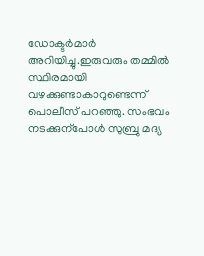ഡോക്ടർമാർ അറിയിച്ചു.ഇരുവരും തമ്മിൽ സ്ഥിരമായി വഴക്കുണ്ടാകാറുണ്ടെന്ന് പൊലീസ് പറഞ്ഞു. സംഭവം നടക്കുന്പോൾ സുബ്രു മദ്യ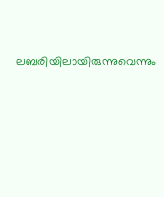ലബരിയിലായിരുന്നുവെന്നും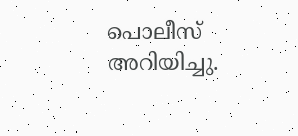പൊലീസ് അറിയിച്ചു.